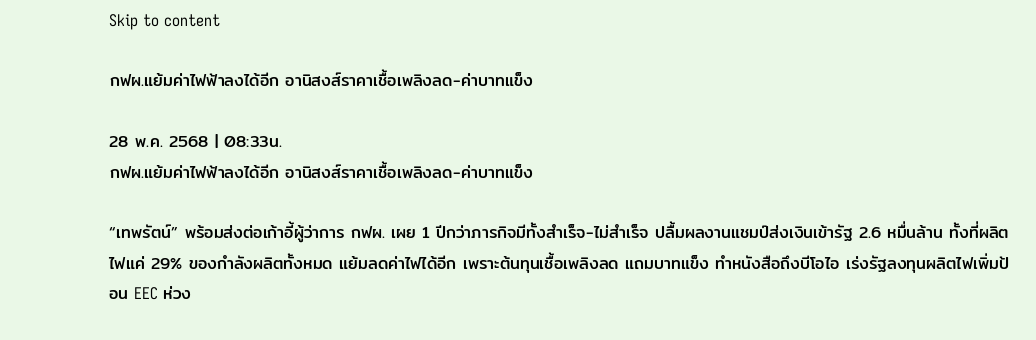Skip to content

กฟผ.แย้มค่าไฟฟ้าลงได้อีก อานิสงส์ราคาเชื้อเพลิงลด-ค่าบาทแข็ง

28 พ.ค. 2568 | 08:33น.
กฟผ.แย้มค่าไฟฟ้าลงได้อีก อานิสงส์ราคาเชื้อเพลิงลด-ค่าบาทแข็ง

“เทพรัตน์” พร้อมส่งต่อเก้าอี้ผู้ว่าการ กฟผ. เผย 1 ปีกว่าภารกิจมีทั้งสำเร็จ-ไม่สำเร็จ ปลื้มผลงานแชมป์ส่งเงินเข้ารัฐ 2.6 หมื่นล้าน ทั้งที่ผลิตไฟแค่ 29% ของกำลังผลิตทั้งหมด แย้มลดค่าไฟได้อีก เพราะต้นทุนเชื้อเพลิงลด แถมบาทแข็ง ทำหนังสือถึงบีโอไอ เร่งรัฐลงทุนผลิตไฟเพิ่มป้อน EEC ห่วง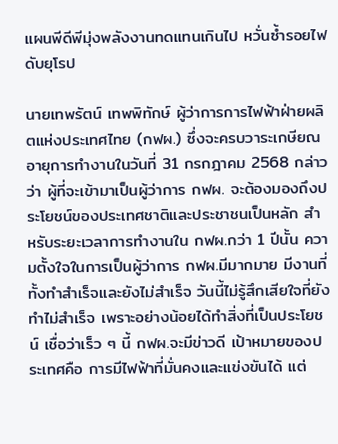แผนพีดีพีมุ่งพลังงานทดแทนเกินไป หวั่นซ้ำรอยไฟดับยุโรป

นายเทพรัตน์ เทพพิทักษ์ ผู้ว่าการการไฟฟ้าฝ่ายผลิตแห่งประเทศไทย (กฟผ.) ซึ่งจะครบวาระเกษียณอายุการทำงานในวันที่ 31 กรกฎาคม 2568 กล่าวว่า ผู้ที่จะเข้ามาเป็นผู้ว่าการ กฟผ. จะต้องมองถึงประโยชน์ของประเทศชาติและประชาชนเป็นหลัก สำหรับระยะเวลาการทำงานใน กฟผ.กว่า 1 ปีนั้น ความตั้งใจในการเป็นผู้ว่าการ กฟผ.มีมากมาย มีงานที่ทั้งทำสำเร็จและยังไม่สำเร็จ วันนี้ไม่รู้สึกเสียใจที่ยังทำไม่สำเร็จ เพราะอย่างน้อยได้ทำสิ่งที่เป็นประโยชน์ เชื่อว่าเร็ว ๆ นี้ กฟผ.จะมีข่าวดี เป้าหมายของประเทศคือ การมีไฟฟ้าที่มั่นคงและแข่งขันได้ แต่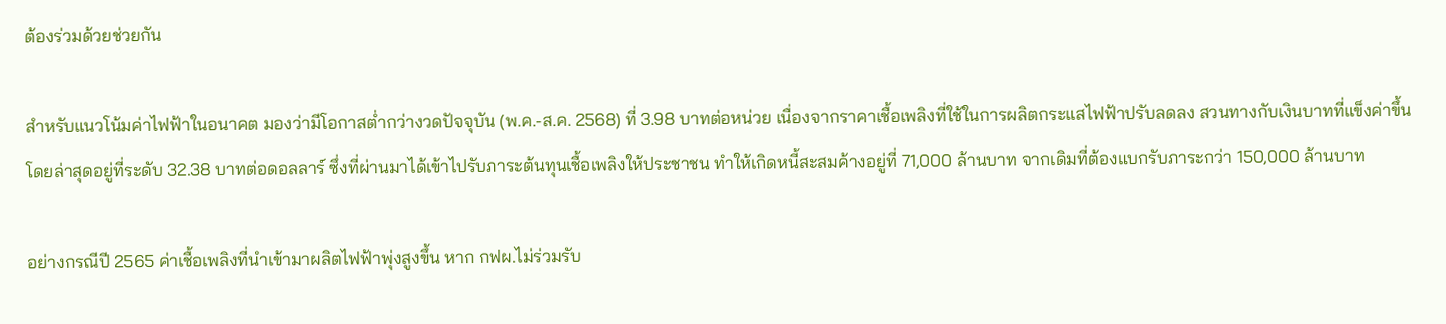ต้องร่วมด้วยช่วยกัน

สำหรับแนวโน้มค่าไฟฟ้าในอนาคต มองว่ามีโอกาสต่ำกว่างวดปัจจุบัน (พ.ค.-ส.ค. 2568) ที่ 3.98 บาทต่อหน่วย เนื่องจากราคาเชื้อเพลิงที่ใช้ในการผลิตกระแสไฟฟ้าปรับลดลง สวนทางกับเงินบาทที่แข็งค่าขึ้น โดยล่าสุดอยู่ที่ระดับ 32.38 บาทต่อดอลลาร์ ซึ่งที่ผ่านมาได้เข้าไปรับภาระต้นทุนเชื้อเพลิงให้ประชาชน ทำให้เกิดหนี้สะสมค้างอยู่ที่ 71,000 ล้านบาท จากเดิมที่ต้องแบกรับภาระกว่า 150,000 ล้านบาท

อย่างกรณีปี 2565 ค่าเชื้อเพลิงที่นำเข้ามาผลิตไฟฟ้าพุ่งสูงขึ้น หาก กฟผ.ไม่ร่วมรับ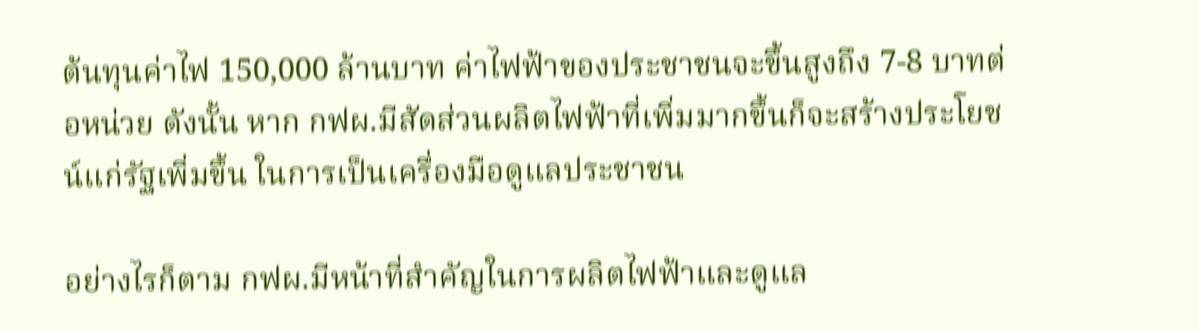ต้นทุนค่าไฟ 150,000 ล้านบาท ค่าไฟฟ้าของประชาชนจะขึ้นสูงถึง 7-8 บาทต่อหน่วย ดังนั้น หาก กฟผ.มีสัดส่วนผลิตไฟฟ้าที่เพิ่มมากขึ้นก็จะสร้างประโยชน์แก่รัฐเพิ่มขึ้น ในการเป็นเครื่องมือดูแลประชาชน

อย่างไรก็ตาม กฟผ.มีหน้าที่สำคัญในการผลิตไฟฟ้าและดูแล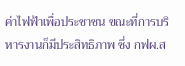ค่าไฟฟ้าเพื่อประชาชน ขณะที่การบริหารงานก็มีประสิทธิภาพ ซึ่ง กฟผ.ส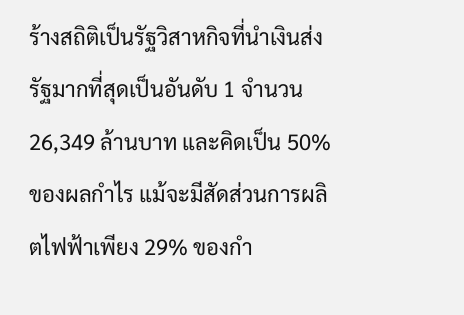ร้างสถิติเป็นรัฐวิสาหกิจที่นำเงินส่งรัฐมากที่สุดเป็นอันดับ 1 จำนวน 26,349 ล้านบาท และคิดเป็น 50% ของผลกำไร แม้จะมีสัดส่วนการผลิตไฟฟ้าเพียง 29% ของกำ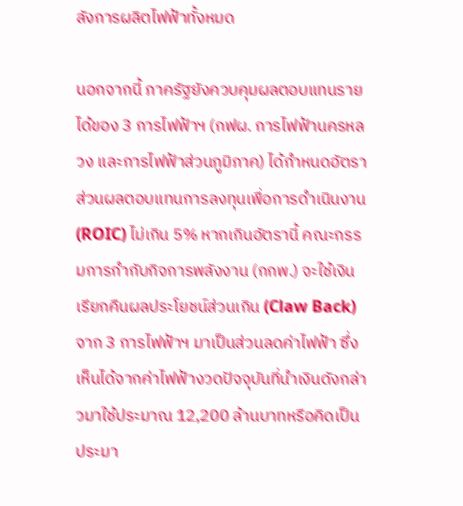ลังการผลิตไฟฟ้าทั้งหมด

นอกจากนี้ ภาครัฐยังควบคุมผลตอบแทนรายได้ของ 3 การไฟฟ้าฯ (กฟผ. การไฟฟ้านครหลวง และการไฟฟ้าส่วนภูมิภาค) ได้กำหนดอัตราส่วนผลตอบแทนการลงทุนเพื่อการดำเนินงาน (ROIC) ไม่เกิน 5% หากเกินอัตรานี้ คณะกรรมการกำกับกิจการพลังงาน (กกพ.) จะใช้เงินเรียกคืนผลประโยชน์ส่วนเกิน (Claw Back) จาก 3 การไฟฟ้าฯ มาเป็นส่วนลดค่าไฟฟ้า ซึ่งเห็นได้จากค่าไฟฟ้างวดปัจจุบันที่นำเงินดังกล่าวมาใช้ประมาณ 12,200 ล้านบาทหรือคิดเป็นประมา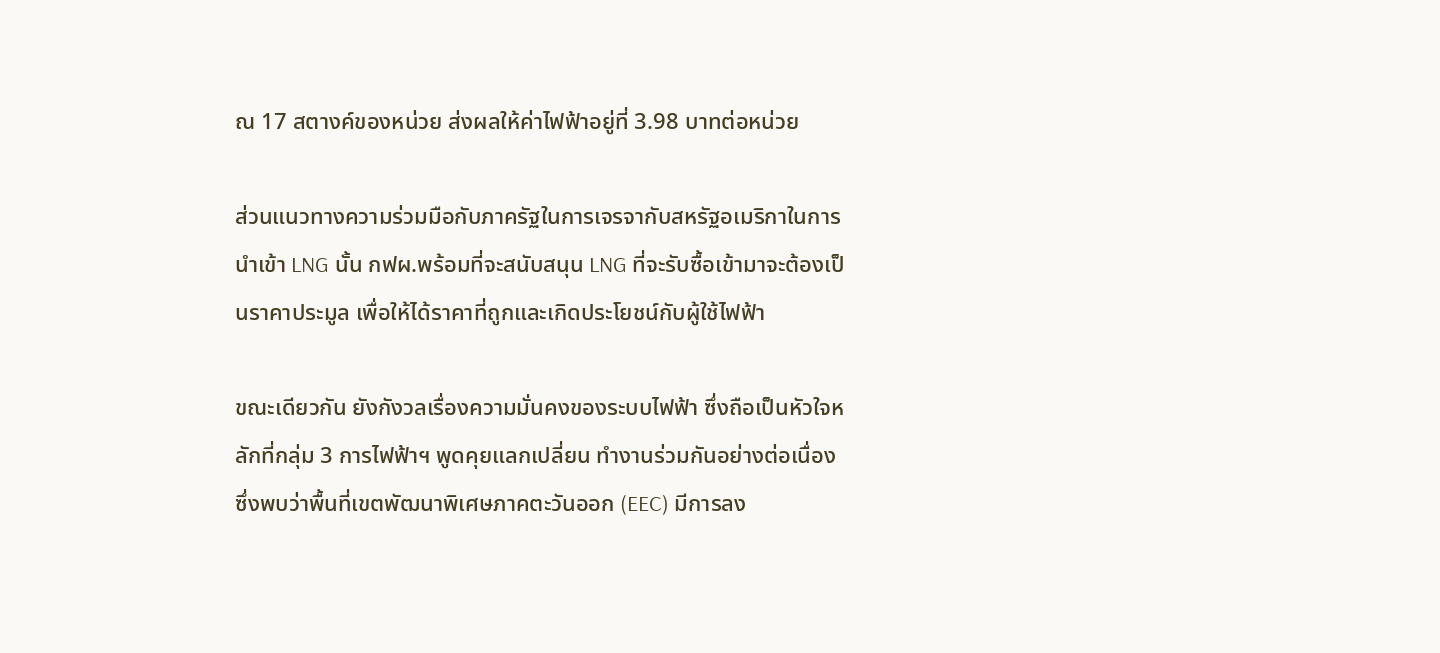ณ 17 สตางค์ของหน่วย ส่งผลให้ค่าไฟฟ้าอยู่ที่ 3.98 บาทต่อหน่วย

ส่วนแนวทางความร่วมมือกับภาครัฐในการเจรจากับสหรัฐอเมริกาในการนำเข้า LNG นั้น กฟผ.พร้อมที่จะสนับสนุน LNG ที่จะรับซื้อเข้ามาจะต้องเป็นราคาประมูล เพื่อให้ได้ราคาที่ถูกและเกิดประโยชน์กับผู้ใช้ไฟฟ้า

ขณะเดียวกัน ยังกังวลเรื่องความมั่นคงของระบบไฟฟ้า ซึ่งถือเป็นหัวใจหลักที่กลุ่ม 3 การไฟฟ้าฯ พูดคุยแลกเปลี่ยน ทำงานร่วมกันอย่างต่อเนื่อง ซึ่งพบว่าพื้นที่เขตพัฒนาพิเศษภาคตะวันออก (EEC) มีการลง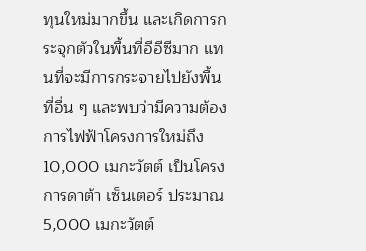ทุนใหม่มากขึ้น และเกิดการกระจุกตัวในพื้นที่อีอีซีมาก แทนที่จะมีการกระจายไปยังพื้นที่อื่น ๆ และพบว่ามีความต้องการไฟฟ้าโครงการใหม่ถึง 10,000 เมกะวัตต์ เป็นโครงการดาต้า เซ็นเตอร์ ประมาณ 5,000 เมกะวัตต์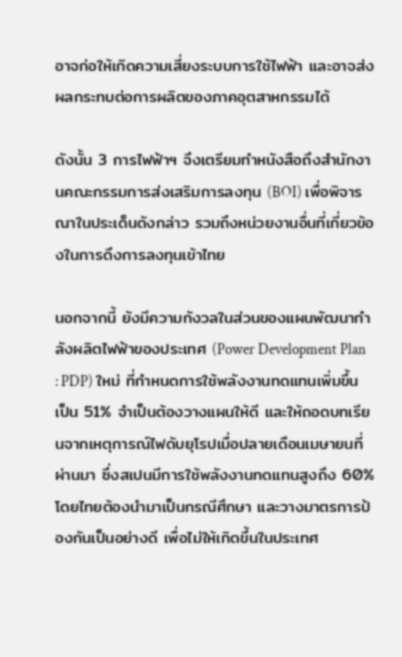อาจก่อให้เกิดความเสี่ยงระบบการใช้ไฟฟ้า และอาจส่งผลกระทบต่อการผลิตของภาคอุตสาหกรรมได้

ดังนั้น 3 การไฟฟ้าฯ จึงเตรียมทำหนังสือถึงสำนักงานคณะกรรมการส่งเสริมการลงทุน (BOI) เพื่อพิจารณาในประเด็นดังกล่าว รวมถึงหน่วยงานอื่นที่เกี่ยวข้องในการดึงการลงทุนเข้าไทย

นอกจากนี้ ยังมีความกังวลในส่วนของแผนพัฒนากำลังผลิตไฟฟ้าของประเทศ (Power Development Plan : PDP) ใหม่ ที่กำหนดการใช้พลังงานทดแทนเพิ่มขึ้นเป็น 51% จำเป็นต้องวางแผนให้ดี และให้ถอดบทเรียนจากเหตุการณ์ไฟดับยุโรปเมื่อปลายเดือนเมษายนที่ผ่านมา ซึ่งสเปนมีการใช้พลังงานทดแทนสูงถึง 60% โดยไทยต้องนำมาเป็นกรณีศึกษา และวางมาตรการป้องกันเป็นอย่างดี เพื่อไม่ให้เกิดขึ้นในประเทศ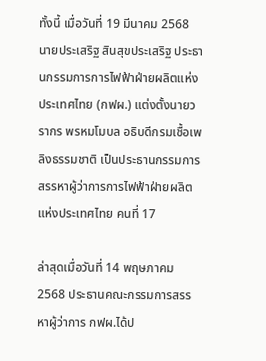ทั้งนี้ เมื่อวันที่ 19 มีนาคม 2568 นายประเสริฐ สินสุขประเสริฐ ประธานกรรมการการไฟฟ้าฝ่ายผลิตแห่งประเทศไทย (กฟผ.) แต่งตั้งนายวรากร พรหมโมบล อธิบดีกรมเชื้อเพลิงธรรมชาติ เป็นประธานกรรมการสรรหาผู้ว่าการการไฟฟ้าฝ่ายผลิตแห่งประเทศไทย คนที่ 17

ล่าสุดเมื่อวันที่ 14 พฤษภาคม 2568 ประธานคณะกรรมการสรรหาผู้ว่าการ กฟผ.ได้ป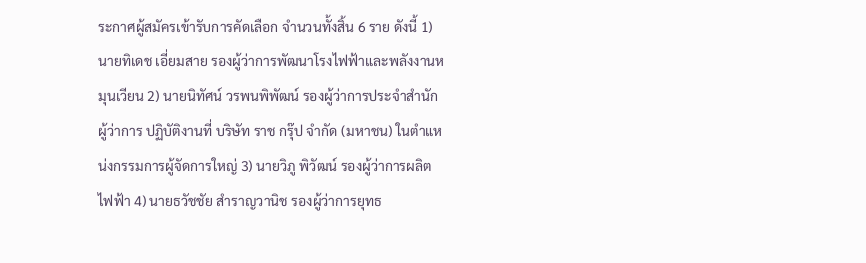ระกาศผู้สมัครเข้ารับการคัดเลือก จำนวนทั้งสิ้น 6 ราย ดังนี้ 1) นายทิเดช เอี่ยมสาย รองผู้ว่าการพัฒนาโรงไฟฟ้าและพลังงานหมุนเวียน 2) นายนิทัศน์ วรพนพิพัฒน์ รองผู้ว่าการประจำสำนักผู้ว่าการ ปฏิบัติงานที่ บริษัท ราช กรุ๊ป จำกัด (มหาชน) ในตำแหน่งกรรมการผู้จัดการใหญ่ 3) นายวิภู พิวัฒน์ รองผู้ว่าการผลิตไฟฟ้า 4) นายธวัชชัย สำราญวานิช รองผู้ว่าการยุทธ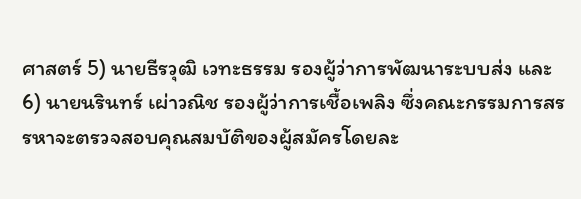ศาสตร์ 5) นายธีรวุฒิ เวทะธรรม รองผู้ว่าการพัฒนาระบบส่ง และ 6) นายนรินทร์ เผ่าวณิช รองผู้ว่าการเชื้อเพลิง ซึ่งคณะกรรมการสรรหาจะตรวจสอบคุณสมบัติของผู้สมัครโดยละ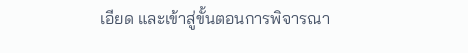เอียด และเข้าสู่ขั้นตอนการพิจารณา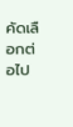คัดเลือกต่อไป